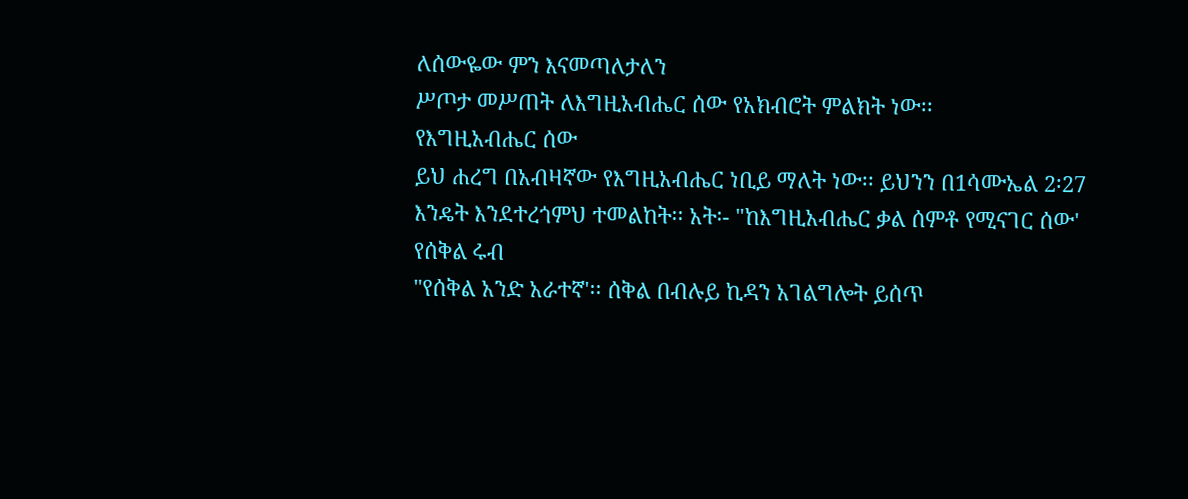ለሰውዬው ምን እናመጣለታለን
ሥጦታ መሥጠት ለእግዚአብሔር ሰው የአክብሮት ምልክት ነው፡፡
የእግዚአብሔር ሰው
ይህ ሐረግ በአብዛኛው የእግዚአብሔር ነቢይ ማለት ነው፡፡ ይህንን በ1ሳሙኤል 2፡27 እንዴት እንደተረጎምህ ተመልከት፡፡ አት፡- "ከእግዚአብሔር ቃል ሰምቶ የሚናገር ሰው'
የሰቅል ሩብ
"የሰቅል አንድ አራተኛ'፡፡ ሰቅል በብሉይ ኪዳን አገልግሎት ይሰጥ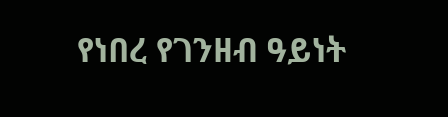የነበረ የገንዘብ ዓይነት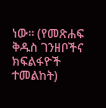ነው፡፡ (የመጽሐፍ ቅዱስ ገንዘቦችና ክፍልፋዮች ተመልከት)